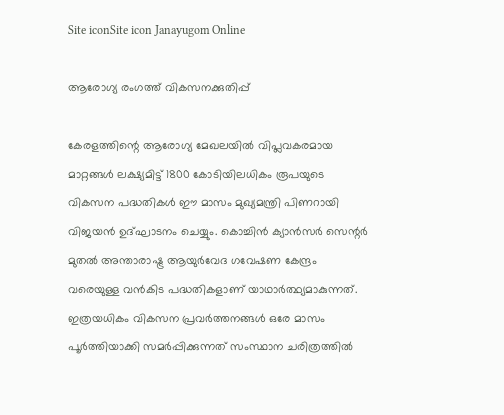Site iconSite icon Janayugom Online

ആരോഗ്യ രംഗത്ത് വികസനക്കുതിപ്പ്

കേരളത്തിന്റെ ആരോഗ്യ മേഖലയിൽ വിപ്ലവകരമായ മാറ്റങ്ങൾ ലക്ഷ്യമിട്ട് 1800 കോടിയിലധികം രൂപയുടെ വികസന പദ്ധതികൾ ഈ മാസം മുഖ്യമന്ത്രി പിണറായി വിജയൻ ഉദ്ഘാടനം ചെയ്യും. കൊച്ചിൻ ക്യാൻസർ സെന്റർ മുതൽ അന്താരാഷ്ട്ര ആയുർവേദ ഗവേഷണ കേന്ദ്രം വരെയുള്ള വൻകിട പദ്ധതികളാണ് യാഥാർത്ഥ്യമാകുന്നത്. ഇത്രയധികം വികസന പ്രവർത്തനങ്ങൾ ഒരേ മാസം പൂർത്തിയാക്കി സമർപ്പിക്കുന്നത് സംസ്ഥാന ചരിത്രത്തിൽ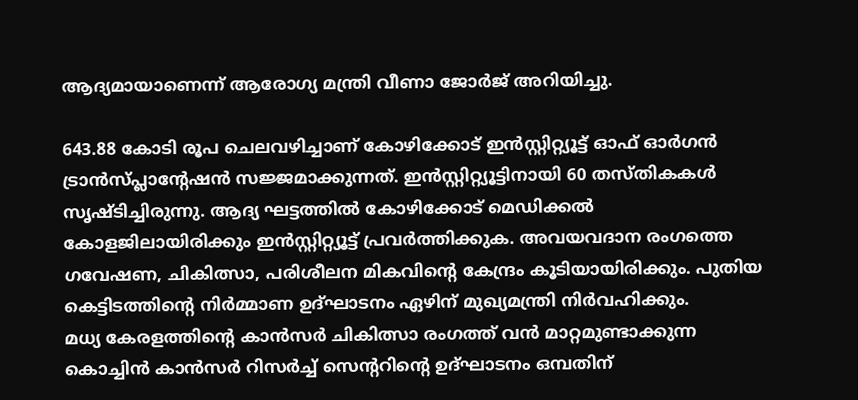ആദ്യമായാണെന്ന് ആരോഗ്യ മന്ത്രി വീണാ ജോർജ് അറിയിച്ചു.

643.88 കോടി രൂപ ചെലവഴിച്ചാണ് കോഴിക്കോട് ഇന്‍സ്റ്റിറ്റ്യൂട്ട് ഓഫ് ഓര്‍ഗന്‍ ട്രാന്‍സ്പ്ലാന്റേഷന്‍ സജ്ജമാക്കുന്നത്. ഇന്‍സ്റ്റിറ്റ്യൂട്ടിനായി 60 തസ്തികകള്‍ സൃഷ്ടിച്ചിരുന്നു. ആദ്യ ഘട്ടത്തില്‍ കോഴിക്കോട് മെഡിക്കല്‍ കോളജിലായിരിക്കും ഇന്‍സ്റ്റിറ്റ്യൂട്ട് പ്രവര്‍ത്തിക്കുക. അവയവദാന രംഗത്തെ ഗവേഷണ, ചികിത്സാ, പരിശീലന മികവിന്റെ കേന്ദ്രം കൂടിയായിരിക്കും. പുതിയ കെട്ടിടത്തിന്റെ നിര്‍മ്മാണ ഉദ്ഘാടനം ഏഴിന് മുഖ്യമന്ത്രി നിര്‍വഹിക്കും.
മധ്യ കേരളത്തിന്റെ കാന്‍സര്‍ ചികിത്സാ രംഗത്ത് വന്‍ മാറ്റമുണ്ടാക്കുന്ന കൊച്ചിന്‍ കാന്‍സര്‍ റിസര്‍ച്ച് സെന്ററിന്റെ ഉദ്ഘാടനം ഒമ്പതിന്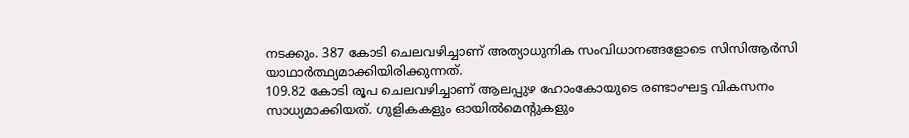നടക്കും. 387 കോടി ചെലവഴിച്ചാണ് അത്യാധുനിക സംവിധാനങ്ങളോടെ സിസിആര്‍സി യാഥാര്‍ത്ഥ്യമാക്കിയിരിക്കുന്നത്.
109.82 കോടി രൂപ ചെലവഴിച്ചാണ് ആലപ്പുഴ ഹോംകോയുടെ രണ്ടാംഘട്ട വികസനം സാധ്യമാക്കിയത്. ഗുളികകളും ഓയില്‍മെന്റുകളും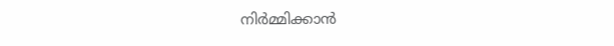നിര്‍മ്മിക്കാന്‍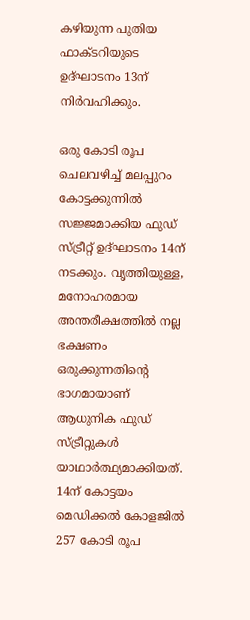കഴിയുന്ന പുതിയ ഫാക്ടറിയുടെ ഉദ്ഘാടനം 13ന് നിര്‍വഹിക്കും.

ഒരു കോടി രൂപ ചെലവഴിച്ച് മലപ്പുറം കോട്ടക്കുന്നില്‍ സജ്ജമാക്കിയ ഫുഡ് സ്ട്രീറ്റ് ഉദ്ഘാടനം 14ന് നടക്കും. വൃത്തിയുള്ള, മനോഹരമായ അന്തരീക്ഷത്തില്‍ നല്ല ഭക്ഷണം ഒരുക്കുന്നതിന്റെ ഭാഗമായാണ് ആധുനിക ഫുഡ് സ്ട്രീറ്റുകള്‍ യാഥാര്‍ത്ഥ്യമാക്കിയത്.
14ന് കോട്ടയം മെഡിക്കല്‍ കോളജില്‍ 257 കോടി രൂപ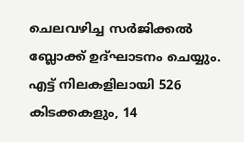ചെലവഴിച്ച സര്‍ജിക്കല്‍ ബ്ലോക്ക് ഉദ്ഘാടനം ചെയ്യും. എട്ട് നിലകളിലായി 526 കിടക്കകളും, 14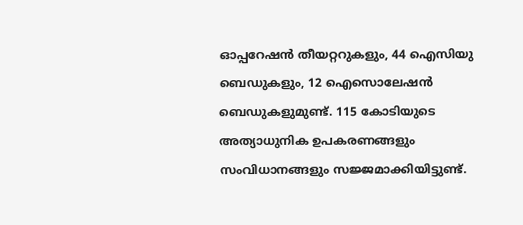ഓപ്പറേഷന്‍ തീയറ്ററുകളും, 44 ഐസിയു ബെഡുകളും, 12 ഐസൊലേഷന്‍ ബെഡുകളുമുണ്ട്. 115 കോടിയുടെ അത്യാധുനിക ഉപകരണങ്ങളും സംവിധാനങ്ങളും സജ്ജമാക്കിയിട്ടുണ്ട്.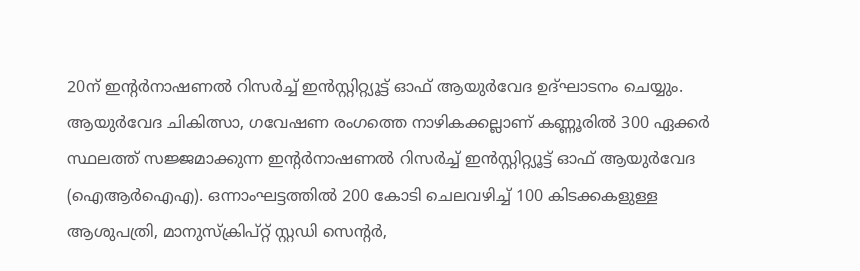20ന് ഇന്റര്‍നാഷണല്‍ റിസര്‍ച്ച് ഇന്‍സ്റ്റിറ്റ്യൂട്ട് ഓഫ് ആയുര്‍വേദ ഉദ്ഘാടനം ചെയ്യും. ആയുര്‍വേദ ചികിത്സാ, ഗവേഷണ രംഗത്തെ നാഴികക്കല്ലാണ് കണ്ണൂരില്‍ 300 ഏക്കര്‍ സ്ഥലത്ത് സജ്ജമാക്കുന്ന ഇന്റര്‍നാഷണല്‍ റിസര്‍ച്ച് ഇന്‍സ്റ്റിറ്റ്യൂട്ട് ഓഫ് ആയുര്‍വേദ (ഐആര്‍ഐഎ). ഒന്നാംഘട്ടത്തില്‍ 200 കോടി ചെലവഴിച്ച് 100 കിടക്കകളുള്ള ആശുപത്രി, മാനുസ്‌ക്രിപ്റ്റ് സ്റ്റഡി സെന്റര്‍,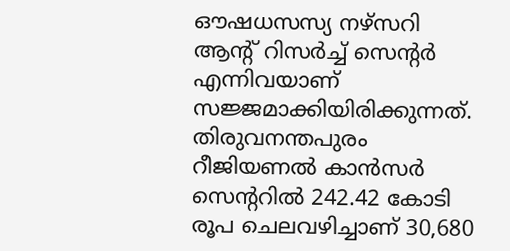ഔഷധസസ്യ നഴ്‌സറി ആന്റ് റിസര്‍ച്ച് സെന്റര്‍ എന്നിവയാണ് സജ്ജമാക്കിയിരിക്കുന്നത്.
തിരുവനന്തപുരം റീജിയണല്‍ കാന്‍സര്‍ സെന്ററില്‍ 242.42 കോടി രൂപ ചെലവഴിച്ചാണ് 30,680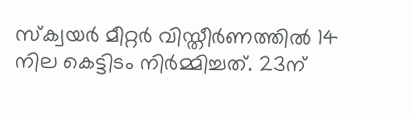സ്‌ക്വയര്‍ മീറ്റര്‍ വിസ്തീര്‍ണത്തില്‍ 14 നില കെട്ടിടം നിര്‍മ്മിച്ചത്. 23ന്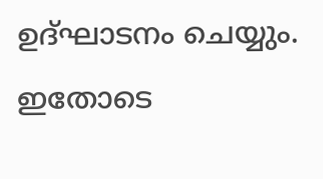ഉദ്ഘാടനം ചെയ്യും. ഇതോടെ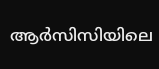ആർസിസിയിലെ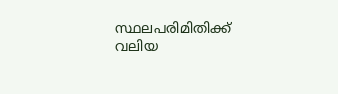സ്ഥലപരിമിതിക്ക് വലിയ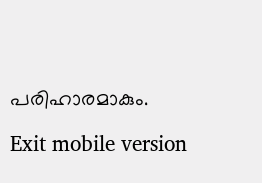പരിഹാരമാകും.

Exit mobile version